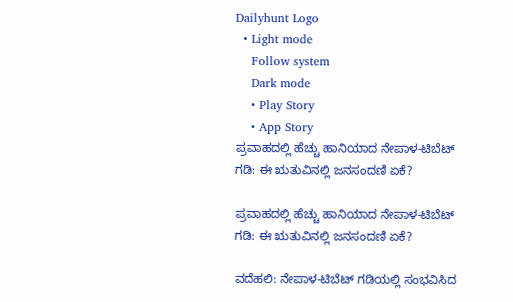Dailyhunt Logo
  • Light mode
    Follow system
    Dark mode
    • Play Story
    • App Story
ಪ್ರವಾಹದಲ್ಲಿ ಹೆಚ್ಚು ಹಾನಿಯಾದ ನೇಪಾಳ-ಟಿಬೆಟ್ ಗಡಿ: ಈ ಋತುವಿನಲ್ಲಿ ಜನಸಂದಣಿ ಏಕೆ?

ಪ್ರವಾಹದಲ್ಲಿ ಹೆಚ್ಚು ಹಾನಿಯಾದ ನೇಪಾಳ-ಟಿಬೆಟ್ ಗಡಿ: ಈ ಋತುವಿನಲ್ಲಿ ಜನಸಂದಣಿ ಏಕೆ?

ವದೆಹಲಿ: ನೇಪಾಳ-ಟಿಬೆಟ್ ಗಡಿಯಲ್ಲಿ ಸಂಭವಿಸಿದ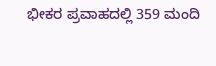ಭೀಕರ ಪ್ರವಾಹದಲ್ಲಿ 359 ಮಂದಿ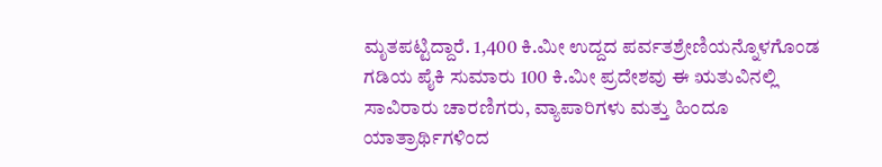ಮೃತಪಟ್ಟಿದ್ದಾರೆ. 1,400 ಕಿ.ಮೀ ಉದ್ದದ ಪರ್ವತಶ್ರೇಣಿಯನ್ನೊಳಗೊಂಡ ಗಡಿಯ ಪೈಕಿ ಸುಮಾರು 100 ಕಿ.ಮೀ ಪ್ರದೇಶವು ಈ ಋತುವಿನಲ್ಲಿ ಸಾವಿರಾರು ಚಾರಣಿಗರು, ವ್ಯಾಪಾರಿಗಳು ಮತ್ತು ಹಿಂದೂ ಯಾತ್ರಾರ್ಥಿಗಳಿಂದ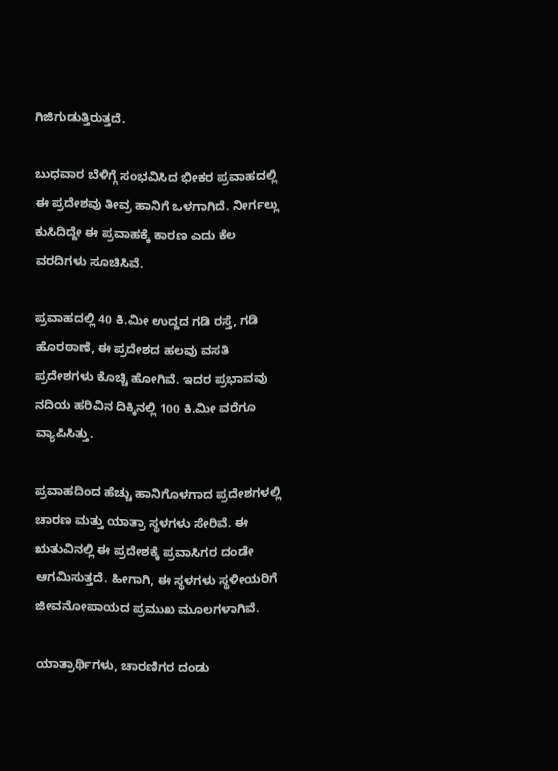ಗಿಜಿಗುಡುತ್ತಿರುತ್ತದೆ.

ಬುಧವಾರ ಬೆಳಿಗ್ಗೆ ಸಂಭವಿಸಿದ ಭೀಕರ ಪ್ರವಾಹದಲ್ಲಿ ಈ ಪ್ರದೇಶವು ತೀವ್ರ ಹಾನಿಗೆ ಒಳಗಾಗಿದೆ. ನೀರ್ಗಲ್ಲು ಕುಸಿದಿದ್ದೇ ಈ ಪ್ರವಾಹಕ್ಕೆ ಕಾರಣ ಎದು ಕೆಲ ವರದಿಗಳು ಸೂಚಿಸಿವೆ.

ಪ್ರವಾಹದಲ್ಲಿ 40 ಕಿ.ಮೀ ಉದ್ದದ ಗಡಿ ರಸ್ತೆ, ಗಡಿ ಹೊರಠಾಣೆ, ಈ ಪ್ರದೇಶದ ಹಲವು ವಸತಿ ಪ್ರದೇಶಗಳು ಕೊಚ್ಚಿ ಹೋಗಿವೆ. ಇದರ ಪ್ರಭಾವವು ನದಿಯ ಹರಿವಿನ ದಿಕ್ಕಿನಲ್ಲಿ 100 ಕಿ.ಮೀ ವರೆಗೂ ವ್ಯಾಪಿಸಿತ್ತು.

ಪ್ರವಾಹದಿಂದ ಹೆಚ್ಚು ಹಾನಿಗೊಳಗಾದ ಪ್ರದೇಶಗಳಲ್ಲಿ ಚಾರಣ ಮತ್ತು ಯಾತ್ರಾ ಸ್ಥಳಗಳು ಸೇರಿವೆ. ಈ ಋತುವಿನಲ್ಲಿ ಈ ಪ್ರದೇಶಕ್ಕೆ ಪ್ರವಾಸಿಗರ ದಂಡೇ ಆಗಮಿಸುತ್ತದೆ. ಹೀಗಾಗಿ, ಈ ಸ್ಥಳಗಳು ಸ್ಥಳೀಯರಿಗೆ ಜೀವನೋಪಾಯದ ಪ್ರಮುಖ ಮೂಲಗಳಾಗಿವೆ.

ಯಾತ್ರಾರ್ಥಿಗಳು, ಚಾರಣಿಗರ ದಂಡು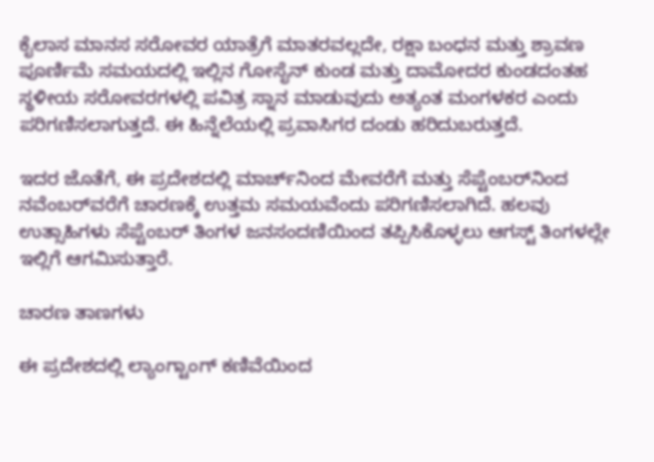ಕೈಲಾಸ ಮಾನಸ ಸರೋವರ ಯಾತ್ರೆಗೆ ಮಾತರವಲ್ಲದೇ, ರಕ್ಷಾ ಬಂಧನ ಮತ್ತು ಶ್ರಾವಣ ಪೂರ್ಣಿಮೆ ಸಮಯದಲ್ಲಿ ಇಲ್ಲಿನ ಗೋಸೈನ್ ಕುಂಡ ಮತ್ತು ದಾಮೋದರ ಕುಂಡದಂತಹ ಸ್ಥಳೀಯ ಸರೋವರಗಳಲ್ಲಿ ಪವಿತ್ರ ಸ್ನಾನ ಮಾಡುವುದು ಅತ್ಯಂತ ಮಂಗಳಕರ ಎಂದು ಪರಿಗಣಿಸಲಾಗುತ್ತದೆ. ಈ ಹಿನ್ನೆಲೆಯಲ್ಲಿ ಪ್ರವಾಸಿಗರ ದಂಡು ಹರಿದುಬರುತ್ತದೆ.

ಇದರ ಜೊತೆಗೆ, ಈ ಪ್ರದೇಶದಲ್ಲಿ ಮಾರ್ಚ್‌ನಿಂದ ಮೇವರೆಗೆ ಮತ್ತು ಸೆಪ್ಟೆಂಬರ್‌ನಿಂದ ನವೆಂಬರ್‌ವರೆಗೆ ಚಾರಣಕ್ಕೆ ಉತ್ತಮ ಸಮಯವೆಂದು ಪರಿಗಣಿಸಲಾಗಿದೆ. ಹಲವು ಉತ್ಸಾಹಿಗಳು ಸೆಪ್ಟೆಂಬರ್ ತಿಂಗಳ ಜನಸಂದಣಿಯಿಂದ ತಪ್ಪಿಸಿಕೊಳ್ಳಲು ಆಗಸ್ಟ್ ತಿಂಗಳಲ್ಲೇ ಇಲ್ಲಿಗೆ ಆಗಮಿಸುತ್ತಾರೆ.

ಚಾರಣ ತಾಣಗಳು

ಈ ಪ್ರದೇಶದಲ್ಲಿ ಲ್ಯಾಂಗ್ಟಾಂಗ್ ಕಣಿವೆಯಿಂದ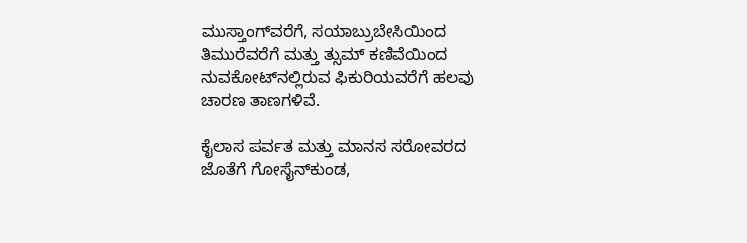ಮುಸ್ತಾಂಗ್‌ವರೆಗೆ, ಸಯಾಬ್ರುಬೇಸಿಯಿಂದ ತಿಮುರೆವರೆಗೆ ಮತ್ತು ತ್ಸುಮ್ ಕಣಿವೆಯಿಂದ ನುವಕೋಟ್‌ನಲ್ಲಿರುವ ಫಿಕುರಿಯವರೆಗೆ ಹಲವು ಚಾರಣ ತಾಣಗಳಿವೆ.

ಕೈಲಾಸ ಪರ್ವತ ಮತ್ತು ಮಾನಸ ಸರೋವರದ ಜೊತೆಗೆ ಗೋಸೈನ್‌ಕುಂಡ,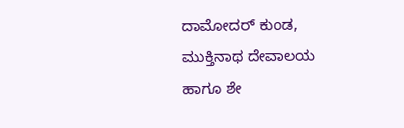ದಾಮೋದರ್ ಕುಂಡ, ಮುಕ್ತಿನಾಥ ದೇವಾಲಯ ಹಾಗೂ ಶೇ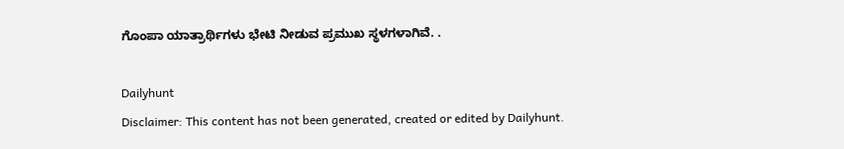ಗೊಂಪಾ ಯಾತ್ರಾರ್ಥಿಗಳು ಭೇಟಿ ನೀಡುವ ಪ್ರಮುಖ ಸ್ಥಳಗಳಾಗಿವೆ. .

Dailyhunt
Disclaimer: This content has not been generated, created or edited by Dailyhunt.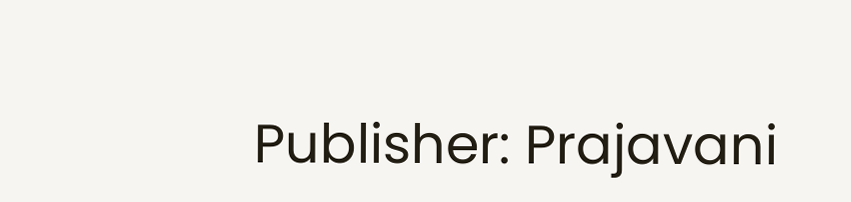Publisher: Prajavani